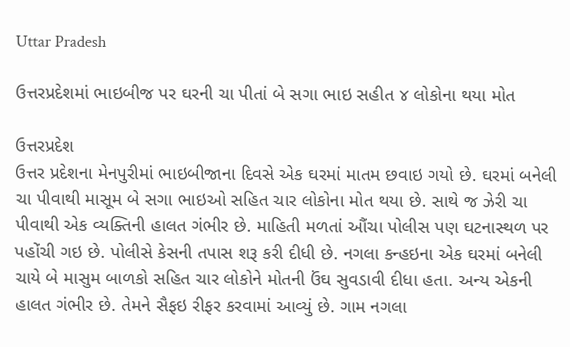Uttar Pradesh

ઉત્તરપ્રદેશમાં ભાઇબીજ પર ઘરની ચા પીતાં બે સગા ભાઇ સહીત ૪ લોકોના થયા મોત

ઉત્તરપ્રદેશ
ઉત્તર પ્રદેશના મેનપુરીમાં ભાઇબીજાના દિવસે એક ઘરમાં માતમ છવાઇ ગયો છે. ઘરમાં બનેલી ચા પીવાથી માસૂમ બે સગા ભાઇઓ સહિત ચાર લોકોના મોત થયા છે. સાથે જ ઝેરી ચા પીવાથી એક વ્યક્તિની હાલત ગંભીર છે. માહિતી મળતાં ઔંચા પોલીસ પણ ઘટનાસ્થળ પર પહોંચી ગઇ છે. પોલીસે કેસની તપાસ શરૂ કરી દીધી છે. નગલા કન્હઇના એક ઘરમાં બનેલી ચાયે બે માસુમ બાળકો સહિત ચાર લોકોને મોતની ઉંઘ સુવડાવી દીધા હતા. અન્ય એકની હાલત ગંભીર છે. તેમને સૈફઇ રીફર કરવામાં આવ્યું છે. ગામ નગલા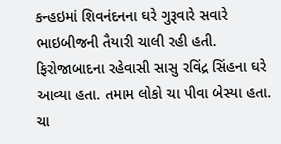કન્હઇમાં શિવનંદનના ઘરે ગુરૂવારે સવારે ભાઇબીજની તૈયારી ચાલી રહી હતી. ફિરોજાબાદના રહેવાસી સાસુ રવિંદ્ર સિંહના ઘરે આવ્યા હતા. તમામ લોકો ચા પીવા બેસ્યા હતા. ચા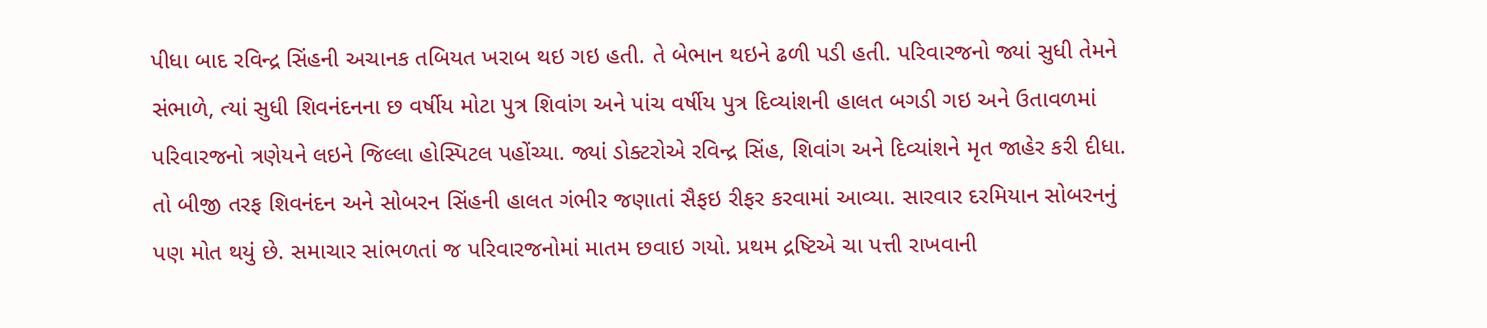પીધા બાદ રવિન્દ્ર સિંહની અચાનક તબિયત ખરાબ થઇ ગઇ હતી. તે બેભાન થઇને ઢળી પડી હતી. પરિવારજનો જ્યાં સુધી તેમને સંભાળે, ત્યાં સુધી શિવનંદનના છ વર્ષીય મોટા પુત્ર શિવાંગ અને પાંચ વર્ષીય પુત્ર દિવ્યાંશની હાલત બગડી ગઇ અને ઉતાવળમાં પરિવારજનો ત્રણેયને લઇને જિલ્લા હોસ્પિટલ પહોંચ્યા. જ્યાં ડોક્ટરોએ રવિન્દ્ર સિંહ, શિવાંગ અને દિવ્યાંશને મૃત જાહેર કરી દીધા. તો બીજી તરફ શિવનંદન અને સોબરન સિંહની હાલત ગંભીર જણાતાં સૈફઇ રીફર કરવામાં આવ્યા. સારવાર દરમિયાન સોબરનનું પણ મોત થયું છે. સમાચાર સાંભળતાં જ પરિવારજનોમાં માતમ છવાઇ ગયો. પ્રથમ દ્રષ્ટિએ ચા પત્તી રાખવાની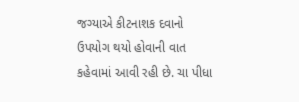જગ્યાએ કીટનાશક દવાનો ઉપયોગ થયો હોવાની વાત કહેવામાં આવી રહી છે. ચા પીધા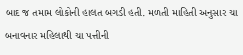બાદ જ તમામ લોકોની હાલત બગડી હતી. મળતી માહિતી અનુસાર ચા બનાવનાર મહિલાથી ચા પત્તીની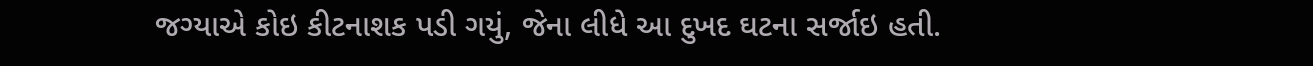જગ્યાએ કોઇ કીટનાશક પડી ગયું, જેના લીધે આ દુખદ ઘટના સર્જાઇ હતી.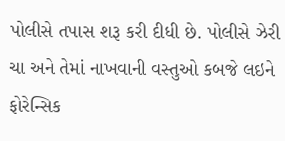પોલીસે તપાસ શરૂ કરી દીધી છે. પોલીસે ઝેરી ચા અને તેમાં નાખવાની વસ્તુઓ કબજે લઇને ફોરેન્સિક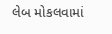લેબ મોકલવામાં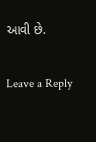આવી છે.

Leave a Reply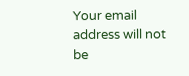Your email address will not be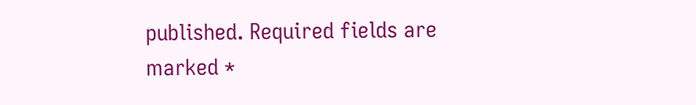published. Required fields are marked *